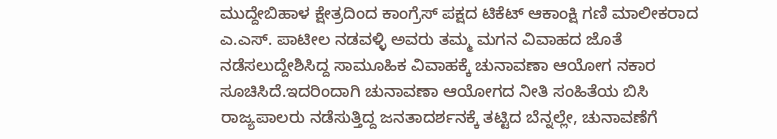ಮುದ್ದೇಬಿಹಾಳ ಕ್ಷೇತ್ರದಿಂದ ಕಾಂಗ್ರೆಸ್ ಪಕ್ಷದ ಟಿಕೆಟ್ ಆಕಾಂಕ್ಷಿ ಗಣಿ ಮಾಲೀಕರಾದ ಎ.ಎಸ್. ಪಾಟೀಲ ನಡವಳ್ಳಿ ಅವರು ತಮ್ಮ ಮಗನ ವಿವಾಹದ ಜೊತೆ ನಡೆಸಲುದ್ದೇಶಿಸಿದ್ದ ಸಾಮೂಹಿಕ ವಿವಾಹಕ್ಕೆ ಚುನಾವಣಾ ಆಯೋಗ ನಕಾರ ಸೂಚಿಸಿದೆ.ಇದರಿಂದಾಗಿ ಚುನಾವಣಾ ಆಯೋಗದ ನೀತಿ ಸಂಹಿತೆಯ ಬಿಸಿ ರಾಜ್ಯಪಾಲರು ನಡೆಸುತ್ತಿದ್ದ ಜನತಾದರ್ಶನಕ್ಕೆ ತಟ್ಟಿದ ಬೆನ್ನಲ್ಲೇ, ಚುನಾವಣೆಗೆ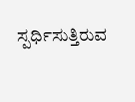ಸ್ಪರ್ಧಿಸುತ್ತಿರುವ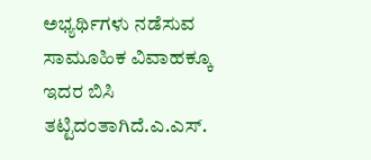ಅಭ್ಯರ್ಥಿಗಳು ನಡೆಸುವ ಸಾಮೂಹಿಕ ವಿವಾಹಕ್ಕೂ ಇದರ ಬಿಸಿ ತಟ್ಟಿದಂತಾಗಿದೆ.ಎ.ಎಸ್.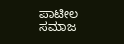ಪಾಟೀಲ ಸಮಾಜ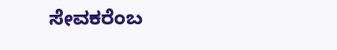ಸೇವಕರೆಂಬ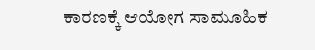ಕಾರಣಕ್ಕೆ ಆಯೋಗ ಸಾಮೂಹಿಕ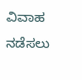ವಿವಾಹ ನಡೆಸಲು